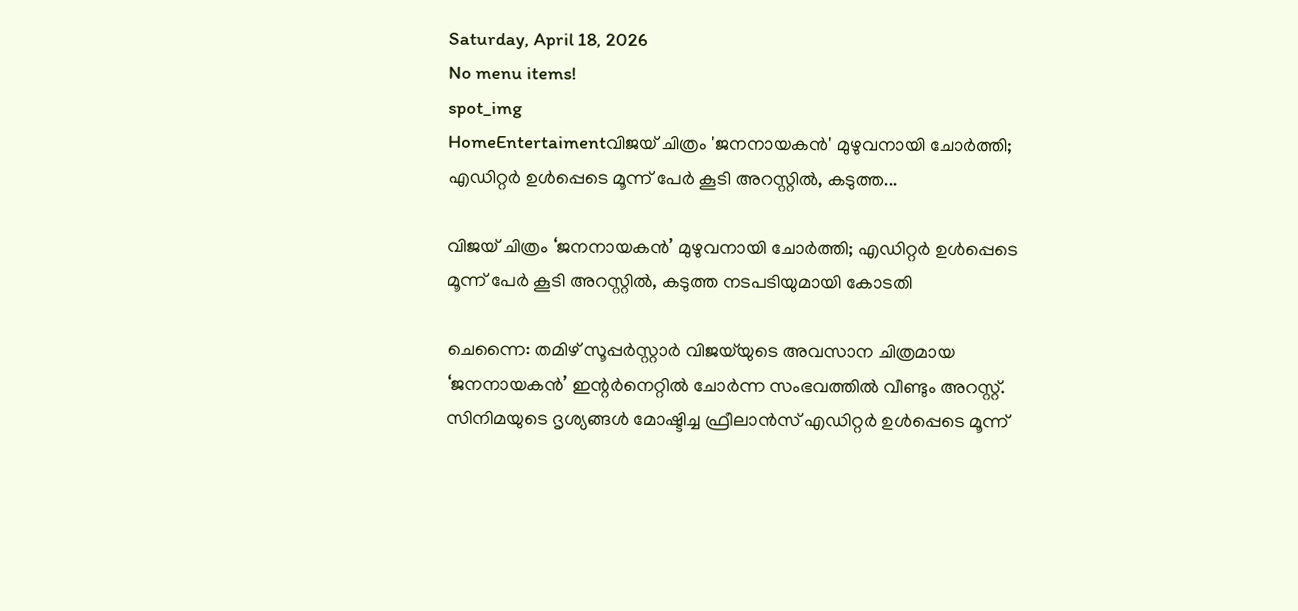Saturday, April 18, 2026
No menu items!
spot_img
HomeEntertaimentവിജയ് ചിത്രം 'ജനനായകൻ' മുഴുവനായി ചോർത്തി; എഡിറ്റർ ഉൾപ്പെടെ മൂന്ന് പേർ കൂടി അറസ്റ്റിൽ, കടുത്ത...

വിജയ് ചിത്രം ‘ജനനായകൻ’ മുഴുവനായി ചോർത്തി; എഡിറ്റർ ഉൾപ്പെടെ മൂന്ന് പേർ കൂടി അറസ്റ്റിൽ, കടുത്ത നടപടിയുമായി കോടതി

ചെന്നൈ: തമിഴ് സൂപ്പർസ്റ്റാർ വിജയ്‌യുടെ അവസാന ചിത്രമായ ‘ജനനായകൻ’ ഇന്റർനെറ്റിൽ ചോർന്ന സംഭവത്തിൽ വീണ്ടും അറസ്റ്റ്. സിനിമയുടെ ദൃശ്യങ്ങൾ മോഷ്ടിച്ച ഫ്രീലാൻസ് എഡിറ്റർ ഉൾപ്പെടെ മൂന്ന്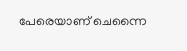പേരെയാണ് ചെന്നൈ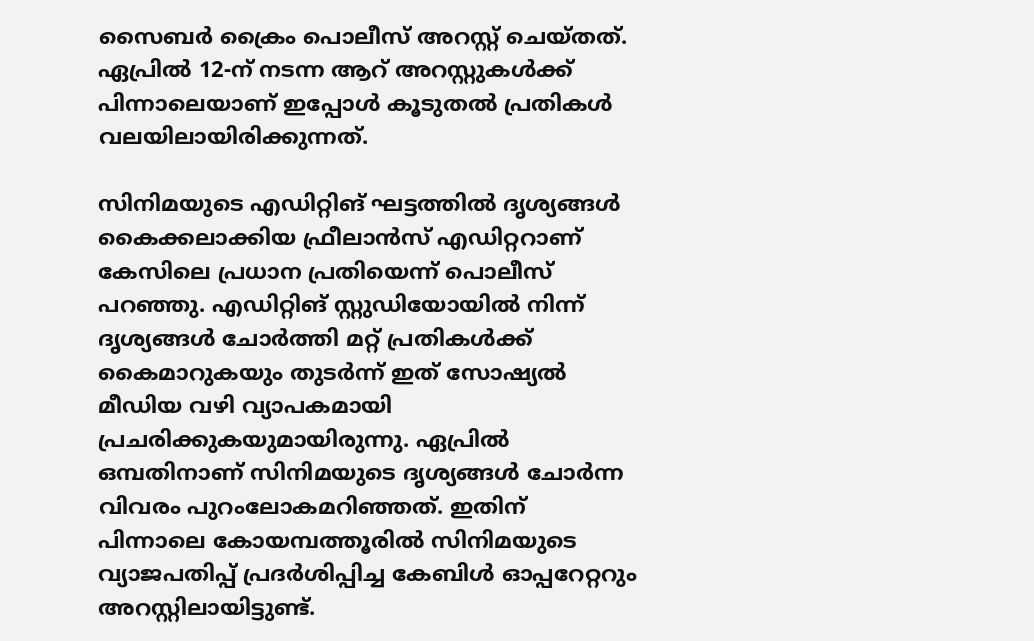സൈബർ ക്രൈം പൊലീസ് അറസ്റ്റ് ചെയ്തത്. ഏപ്രിൽ 12-ന് നടന്ന ആറ് അറസ്റ്റുകൾക്ക് പിന്നാലെയാണ് ഇപ്പോൾ കൂടുതൽ പ്രതികൾ വലയിലായിരിക്കുന്നത്.

സിനിമയുടെ എഡിറ്റിങ് ഘട്ടത്തിൽ ദൃശ്യങ്ങൾ കൈക്കലാക്കിയ ഫ്രീലാൻസ് എഡിറ്ററാണ് കേസിലെ പ്രധാന പ്രതിയെന്ന് പൊലീസ് പറഞ്ഞു. എഡിറ്റിങ് സ്റ്റുഡിയോയിൽ നിന്ന് ദൃശ്യങ്ങൾ ചോർത്തി മറ്റ് പ്രതികൾക്ക് കൈമാറുകയും തുടർന്ന് ഇത് സോഷ്യൽ മീഡിയ വഴി വ്യാപകമായി പ്രചരിക്കുകയുമായിരുന്നു. ഏപ്രിൽ ഒമ്പതിനാണ് സിനിമയുടെ ദൃശ്യങ്ങൾ ചോർന്ന വിവരം പുറംലോകമറിഞ്ഞത്. ഇതിന് പിന്നാലെ കോയമ്പത്തൂരിൽ സിനിമയുടെ വ്യാജപതിപ്പ് പ്രദർശിപ്പിച്ച കേബിൾ ഓപ്പറേറ്ററും അറസ്റ്റിലായിട്ടുണ്ട്.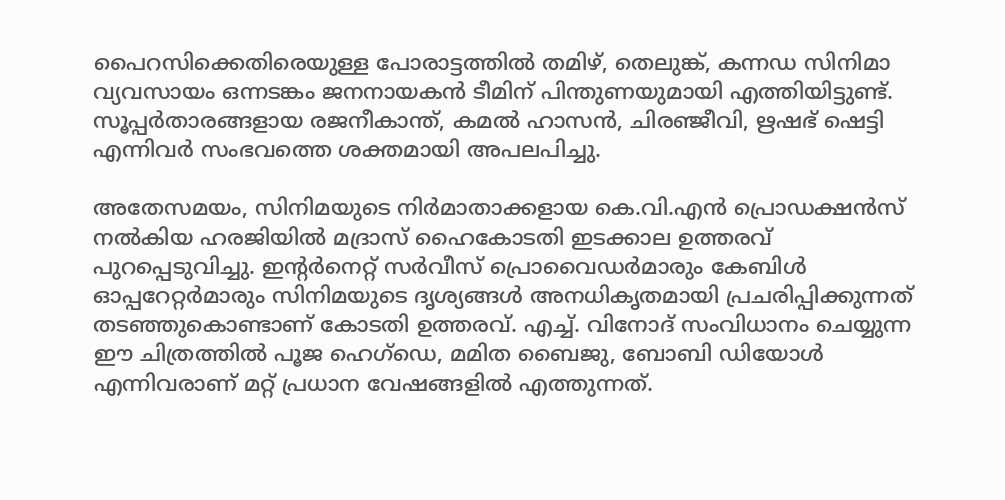പൈറസിക്കെതിരെയുള്ള പോരാട്ടത്തിൽ തമിഴ്, തെലുങ്ക്, കന്നഡ സിനിമാ വ്യവസായം ഒന്നടങ്കം ജനനായകൻ ടീമിന് പിന്തുണയുമായി എത്തിയിട്ടുണ്ട്. സൂപ്പർതാരങ്ങളായ രജനീകാന്ത്, കമൽ ഹാസൻ, ചിരഞ്ജീവി, ഋഷഭ് ഷെട്ടി എന്നിവർ സംഭവത്തെ ശക്തമായി അപലപിച്ചു.

അതേസമയം, സിനിമയുടെ നിർമാതാക്കളായ കെ.വി.എൻ പ്രൊഡക്ഷൻസ് നൽകിയ ഹരജിയിൽ മദ്രാസ് ഹൈകോടതി ഇടക്കാല ഉത്തരവ് പുറപ്പെടുവിച്ചു. ഇന്റർനെറ്റ് സർവീസ് പ്രൊവൈഡർമാരും കേബിൾ ഓപ്പറേറ്റർമാരും സിനിമയുടെ ദൃശ്യങ്ങൾ അനധികൃതമായി പ്രചരിപ്പിക്കുന്നത് തടഞ്ഞുകൊണ്ടാണ് കോടതി ഉത്തരവ്. എച്ച്. വിനോദ് സംവിധാനം ചെയ്യുന്ന ഈ ചിത്രത്തിൽ പൂജ ഹെഗ്‌ഡെ, മമിത ബൈജു, ബോബി ഡിയോൾ എന്നിവരാണ് മറ്റ് പ്രധാന വേഷങ്ങളിൽ എത്തുന്നത്.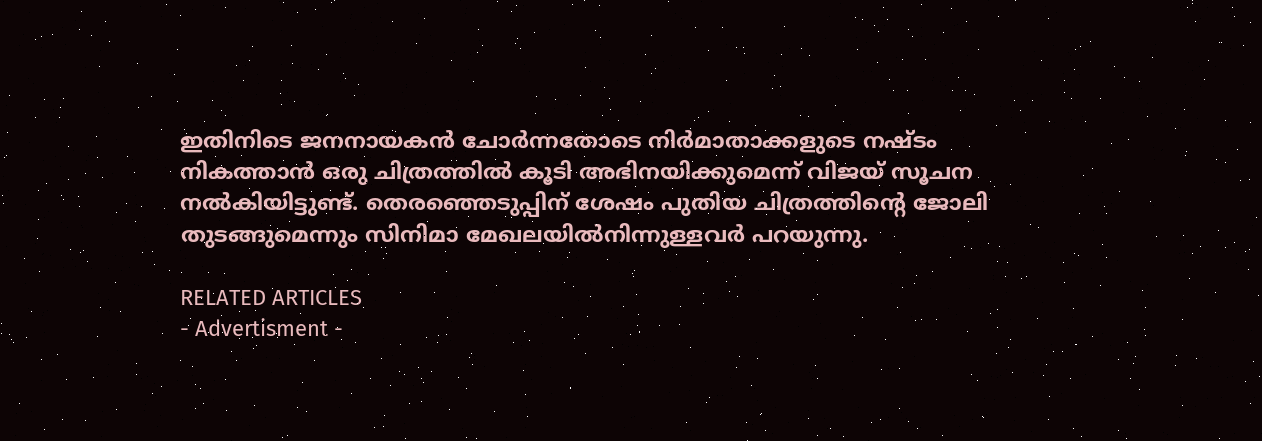ഇതിനിടെ ജനനായകൻ ചോർന്നതോടെ നിർമാതാക്കളുടെ നഷ്ടം നികത്താൻ ഒരു ചിത്രത്തിൽ കൂടി അഭിനയിക്കുമെന്ന് വിജയ് സൂചന നൽകിയിട്ടുണ്ട്. തെരഞ്ഞെടുപ്പിന് ശേഷം പുതിയ ചിത്രത്തിന്റെ ജോലി തുടങ്ങുമെന്നും സിനിമാ മേഖലയിൽനിന്നുള്ളവർ പറയുന്നു.

RELATED ARTICLES
- Advertisment -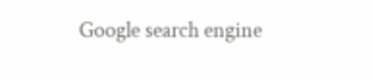Google search engine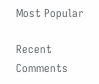Most Popular

Recent Comments